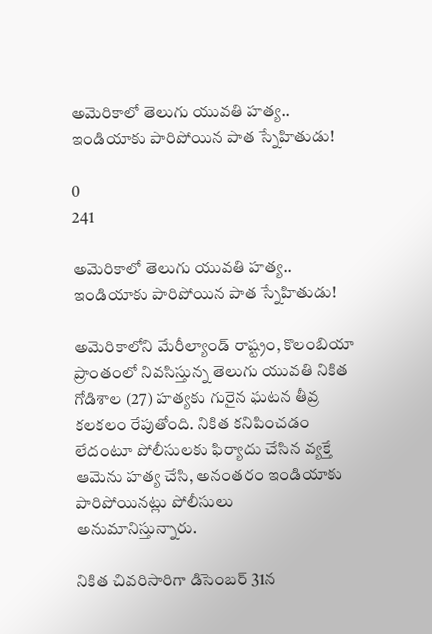అమెరికాలో తెలుగు యువతి హత్య.. ఇండియాకు పారిపోయిన పాత స్నేహితుడు!

0
241

అమెరికాలో తెలుగు యువతి హత్య.. ఇండియాకు పారిపోయిన పాత స్నేహితుడు!

అమెరికాలోని మేరీల్యాండ్ రాష్ట్రం, కొలంబియా ప్రాంతంలో నివసిస్తున్న తెలుగు యువతి నికిత గోడిశాల (27) హత్యకు గురైన ఘటన తీవ్ర కలకలం రేపుతోంది. నికిత కనిపించడం లేదంటూ పోలీసులకు ఫిర్యాదు చేసిన వ్యక్తే ఆమెను హత్య చేసి, అనంతరం ఇండియాకు పారిపోయినట్లు పోలీసులు అనుమానిస్తున్నారు.

నికిత చివరిసారిగా డిసెంబర్ 31న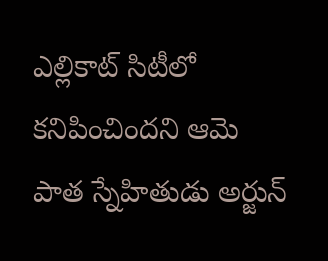ఎల్లికాట్ సిటీలో కనిపించిందని ఆమె పాత స్నేహితుడు అర్జున్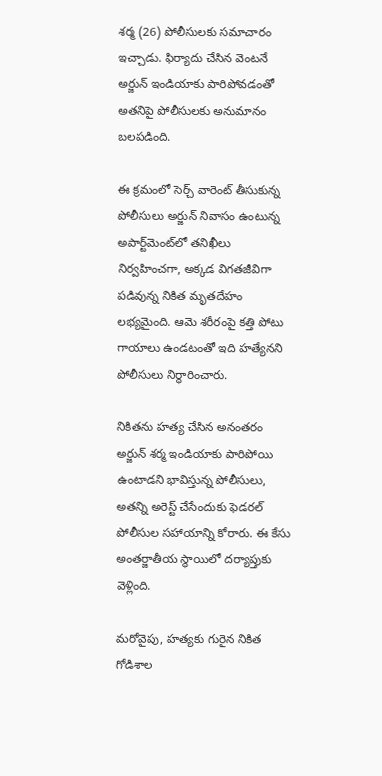శర్మ (26) పోలీసులకు సమాచారం ఇచ్చాడు. ఫిర్యాదు చేసిన వెంటనే అర్జున్ ఇండియాకు పారిపోవడంతో అతనిపై పోలీసులకు అనుమానం బలపడింది.

ఈ క్రమంలో సెర్చ్ వారెంట్ తీసుకున్న పోలీసులు అర్జున్ నివాసం ఉంటున్న అపార్ట్‌మెంట్‌లో తనిఖీలు నిర్వహించగా, అక్కడ విగతజీవిగా పడివున్న నికిత మృతదేహం లభ్యమైంది. ఆమె శరీరంపై కత్తి పోటు గాయాలు ఉండటంతో ఇది హత్యేనని పోలీసులు నిర్ధారించారు.

నికితను హత్య చేసిన అనంతరం అర్జున్ శర్మ ఇండియాకు పారిపోయి ఉంటాడని భావిస్తున్న పోలీసులు, అతన్ని అరెస్ట్ చేసేందుకు ఫెడరల్ పోలీసుల సహాయాన్ని కోరారు. ఈ కేసు అంతర్జాతీయ స్థాయిలో దర్యాప్తుకు వెళ్లింది.

మరోవైపు, హత్యకు గురైన నికిత గోడిశాల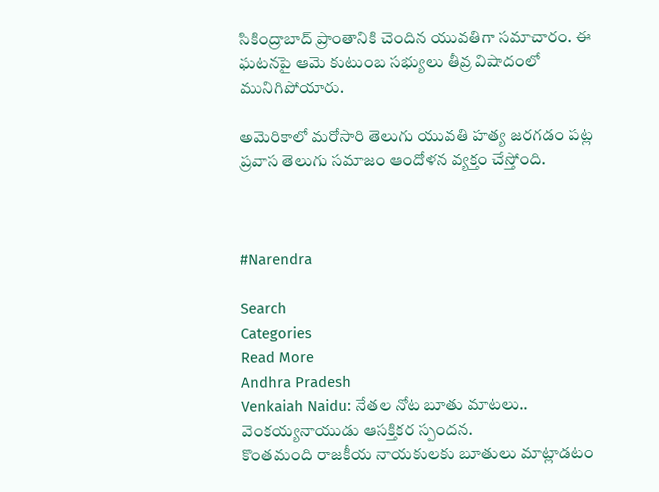సికింద్రాబాద్ ప్రాంతానికి చెందిన యువతిగా సమాచారం. ఈ ఘటనపై ఆమె కుటుంబ సభ్యులు తీవ్ర విషాదంలో మునిగిపోయారు.

అమెరికాలో మరోసారి తెలుగు యువతి హత్య జరగడం పట్ల ప్రవాస తెలుగు సమాజం ఆందోళన వ్యక్తం చేస్తోంది.



#Narendra

Search
Categories
Read More
Andhra Pradesh
Venkaiah Naidu: నేతల నోట బూతు మాటలు.. వెంకయ్యనాయుడు ఆసక్తికర స్పందన.
కొంతమంది రాజకీయ నాయకులకు బూతులు మాట్లాడటం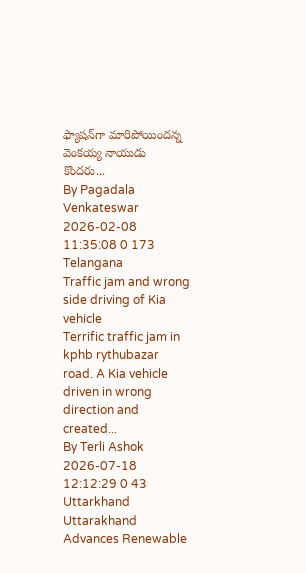ఫ్యాషన్‌గా మారిపోయిందన్న వెంకయ్య నాయుడు కొందరు...
By Pagadala Venkateswar 2026-02-08 11:35:08 0 173
Telangana
Traffic jam and wrong side driving of Kia vehicle
Terrific traffic jam in kphb rythubazar road. A Kia vehicle driven in wrong direction and created...
By Terli Ashok 2026-07-18 12:12:29 0 43
Uttarkhand
Uttarakhand Advances Renewable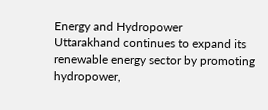Energy and Hydropower
Uttarakhand continues to expand its renewable energy sector by promoting hydropower,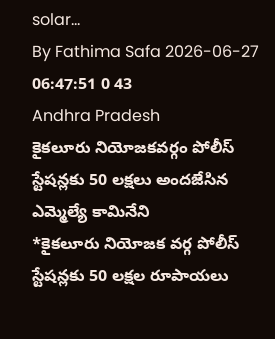solar...
By Fathima Safa 2026-06-27 06:47:51 0 43
Andhra Pradesh
కైకలూరు నియోజకవర్గం పోలీస్ స్టేషన్లకు 50 లక్షలు అందజేసిన ఎమ్మెల్యే కామినేని
*కైకలూరు నియోజక వర్గ పోలీస్ స్టేషన్లకు 50 లక్షల రూపాయలు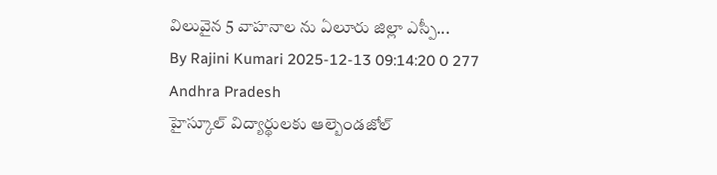విలువైన 5 వాహనాల ను ఏలూరు జిల్లా ఎస్పీ...
By Rajini Kumari 2025-12-13 09:14:20 0 277
Andhra Pradesh
హైస్కూల్ విద్యార్థులకు ఆల్బెండజోల్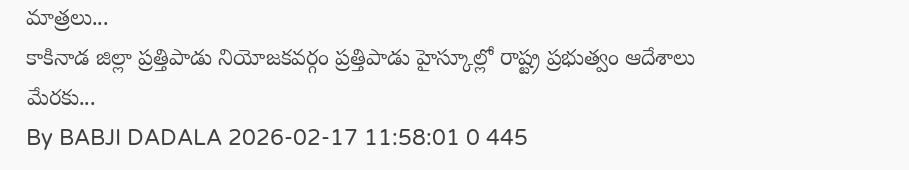మాత్రలు...
కాకినాడ జిల్లా ప్రత్తిపాడు నియోజకవర్గం ప్రత్తిపాడు హైస్కూల్లో రాష్ట్ర ప్రభుత్వం ఆదేశాలు మేరకు...
By BABJI DADALA 2026-02-17 11:58:01 0 445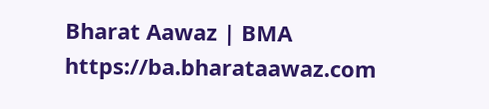Bharat Aawaz | BMA https://ba.bharataawaz.com